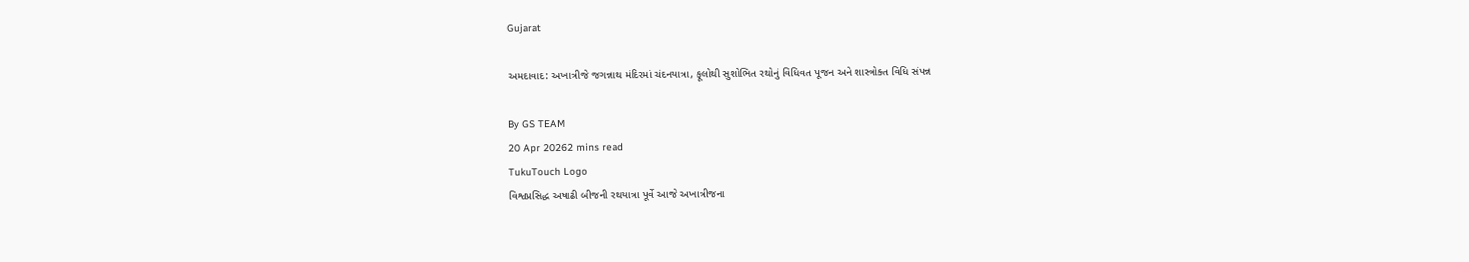Gujarat

અમદાવાદ: અખાત્રીજે જગન્નાથ મંદિરમાં ચંદનયાત્રા, ફૂલોથી સુશોભિત રથોનું વિધિવત પૂજન અને શાસ્ત્રોક્ત વિધિ સંપન્ન

By GS TEAM
20 Apr 20262 mins read
TukuTouch Logo
વિશ્વપ્રસિદ્ધ અષાઢી બીજની રથયાત્રા પૂર્વે આજે અખાત્રીજના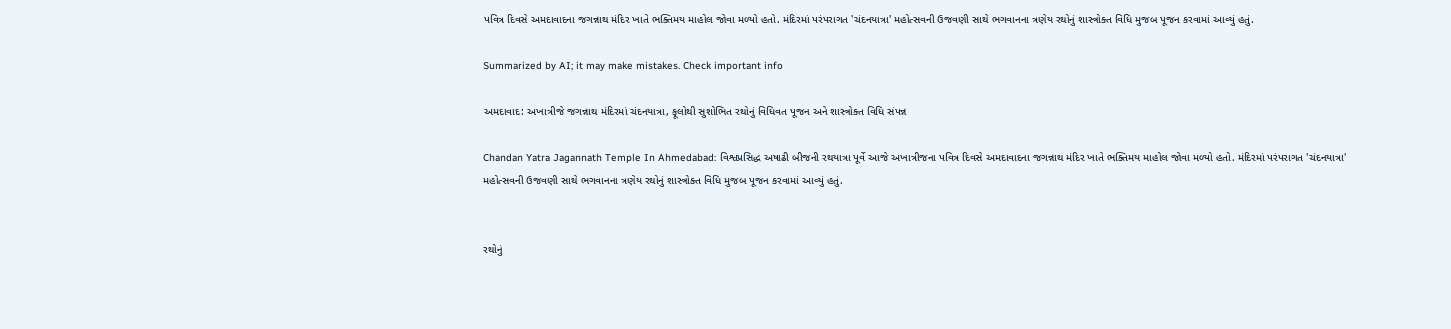પવિત્ર દિવસે અમદાવાદના જગન્નાથ મંદિર ખાતે ભક્તિમય માહોલ જોવા મળ્યો હતો. મંદિરમાં પરંપરાગત 'ચંદનયાત્રા' મહોત્સવની ઉજવણી સાથે ભગવાનના ત્રણેય રથોનું શાસ્ત્રોક્ત વિધિ મુજબ પૂજન કરવામાં આવ્યું હતું.

Summarized by AI; it may make mistakes. Check important info

અમદાવાદ: અખાત્રીજે જગન્નાથ મંદિરમાં ચંદનયાત્રા, ફૂલોથી સુશોભિત રથોનું વિધિવત પૂજન અને શાસ્ત્રોક્ત વિધિ સંપન્ન

Chandan Yatra Jagannath Temple In Ahmedabad: વિશ્વપ્રસિદ્ધ અષાઢી બીજની રથયાત્રા પૂર્વે આજે અખાત્રીજના પવિત્ર દિવસે અમદાવાદના જગન્નાથ મંદિર ખાતે ભક્તિમય માહોલ જોવા મળ્યો હતો. મંદિરમાં પરંપરાગત 'ચંદનયાત્રા' મહોત્સવની ઉજવણી સાથે ભગવાનના ત્રણેય રથોનું શાસ્ત્રોક્ત વિધિ મુજબ પૂજન કરવામાં આવ્યું હતું.


રથોનું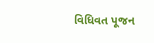વિધિવત પૂજન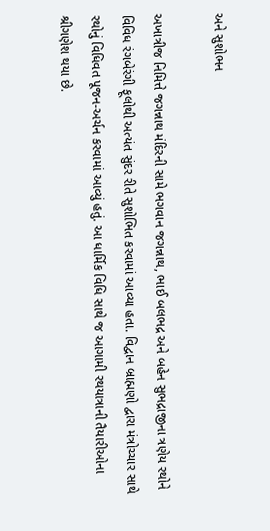અને સુશોભન

અખાત્રીજ નિમિત્તે જગન્નાથ મંદિરની સામે ભગવાન જગન્નાથ, ભાઈ બલભદ્ર અને બહેન સુભદ્રાજીના ત્રણેય રથોને વિવિધ રંગબેરંગી ફૂલોથી અત્યંત સુંદર રીતે સુશોભિત કરવામાં આવ્યા હતા. વિદ્વાન બ્રાહ્મણો દ્વારા મંત્રોચ્ચાર સાથે રથોનું વિધિવત પૂજન-અર્ચન કરવામાં આવ્યું હતું. આ ધાર્મિક વિધિ સાથે જ આગામી રથયાત્રાની તૈયારીઓના શ્રીગણેશ થયા છે.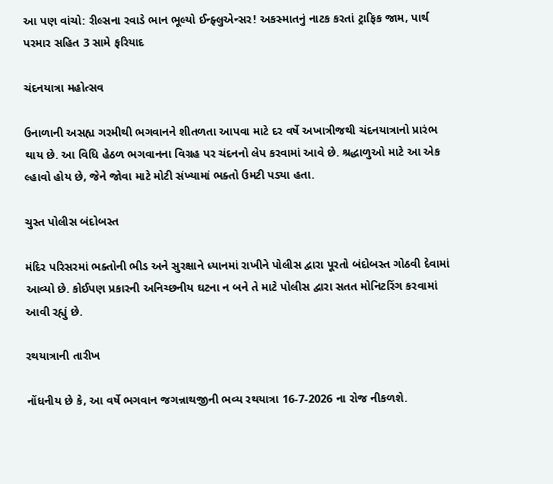આ પણ વાંચો: રીલ્સના રવાડે ભાન ભૂલ્યો ઈન્ફ્લુએન્સર! અકસ્માતનું નાટક કરતાં ટ્રાફિક જામ, પાર્થ પરમાર સહિત 3 સામે ફરિયાદ

ચંદનયાત્રા મહોત્સવ

ઉનાળાની અસહ્ય ગરમીથી ભગવાનને શીતળતા આપવા માટે દર વર્ષે અખાત્રીજથી ચંદનયાત્રાનો પ્રારંભ થાય છે. આ વિધિ હેઠળ ભગવાનના વિગ્રહ પર ચંદનનો લેપ કરવામાં આવે છે. શ્રદ્ધાળુઓ માટે આ એક લ્હાવો હોય છે, જેને જોવા માટે મોટી સંખ્યામાં ભક્તો ઉમટી પડ્યા હતા.

ચુસ્ત પોલીસ બંદોબસ્ત

મંદિર પરિસરમાં ભક્તોની ભીડ અને સુરક્ષાને ધ્યાનમાં રાખીને પોલીસ દ્વારા પૂરતો બંદોબસ્ત ગોઠવી દેવામાં આવ્યો છે. કોઈપણ પ્રકારની અનિચ્છનીય ઘટના ન બને તે માટે પોલીસ દ્વારા સતત મોનિટરિંગ કરવામાં આવી રહ્યું છે.

રથયાત્રાની તારીખ

નોંધનીય છે કે, આ વર્ષે ભગવાન જગન્નાથજીની ભવ્ય રથયાત્રા 16-7-2026 ના રોજ નીકળશે.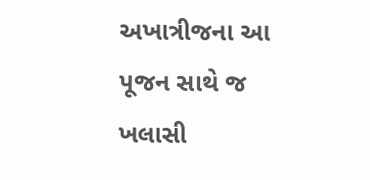અખાત્રીજના આ પૂજન સાથે જ ખલાસી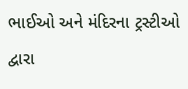ભાઈઓ અને મંદિરના ટ્રસ્ટીઓ દ્વારા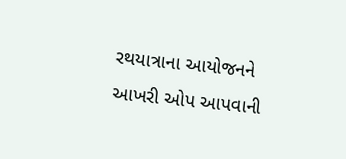રથયાત્રાના આયોજનને આખરી ઓપ આપવાની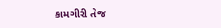કામગીરી તેજ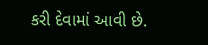કરી દેવામાં આવી છે.